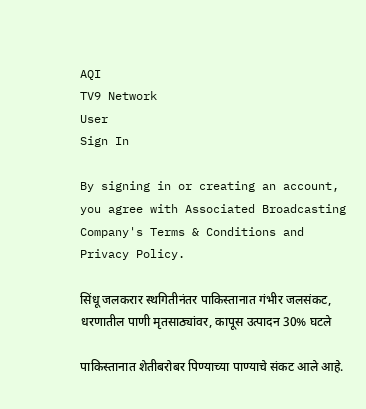AQI
TV9 Network
User
Sign In

By signing in or creating an account, you agree with Associated Broadcasting Company's Terms & Conditions and Privacy Policy.

सिंधू जलकरार स्थगितीनंतर पाकिस्तानात गंभीर जलसंकट, धरणातील पाणी मृतसाठ्यांवर, कापूस उत्पादन 30% घटले

पाकिस्तानात शेतीबरोबर पिण्याच्या पाण्याचे संकट आले आहे.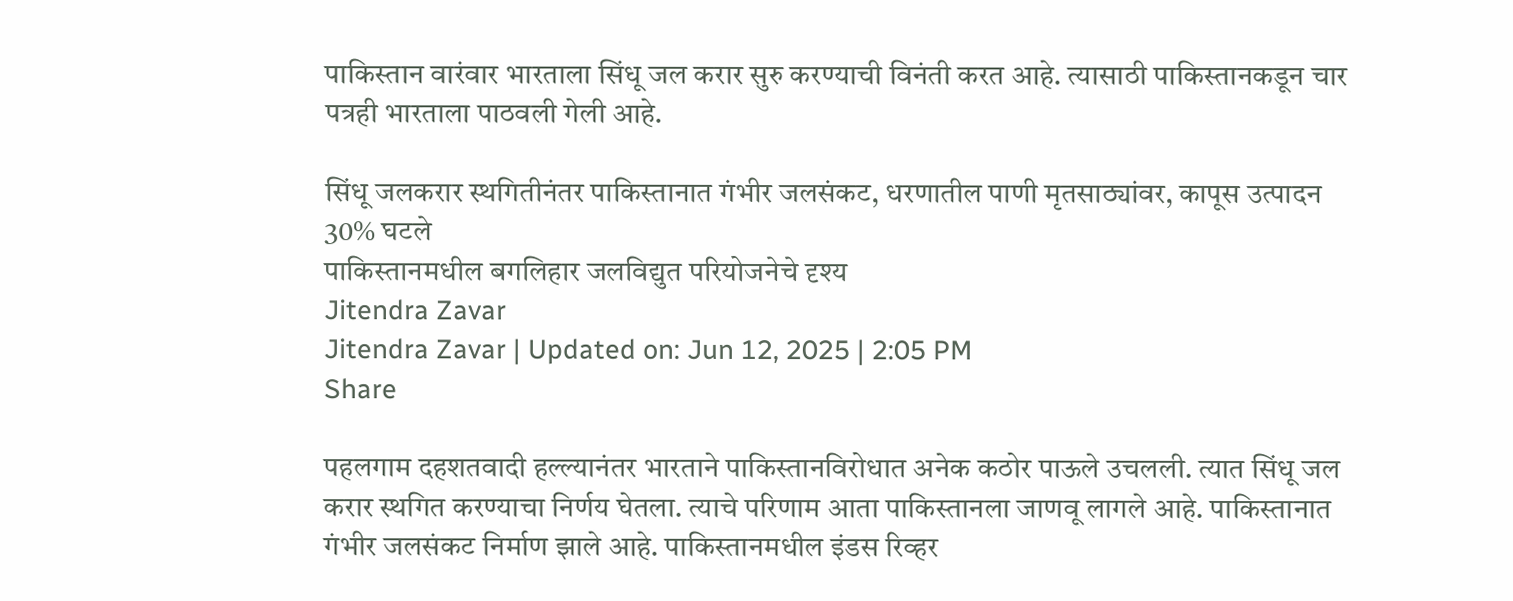पाकिस्तान वारंवार भारताला सिंधू जल करार सुरु करण्याची विनंती करत आहे. त्यासाठी पाकिस्तानकडून चार पत्रही भारताला पाठवली गेली आहे.

सिंधू जलकरार स्थगितीनंतर पाकिस्तानात गंभीर जलसंकट, धरणातील पाणी मृतसाठ्यांवर, कापूस उत्पादन 30% घटले
पाकिस्तानमधील बगलिहार जलविद्युत परियोजनेचे दृश्य
Jitendra Zavar
Jitendra Zavar | Updated on: Jun 12, 2025 | 2:05 PM
Share

पहलगाम दहशतवादी हल्ल्यानंतर भारताने पाकिस्तानविरोधात अनेक कठोर पाऊले उचलली. त्यात सिंधू जल करार स्थगित करण्याचा निर्णय घेतला. त्याचे परिणाम आता पाकिस्तानला जाणवू लागले आहे. पाकिस्तानात गंभीर जलसंकट निर्माण झाले आहे. पाकिस्तानमधील इंडस रिव्हर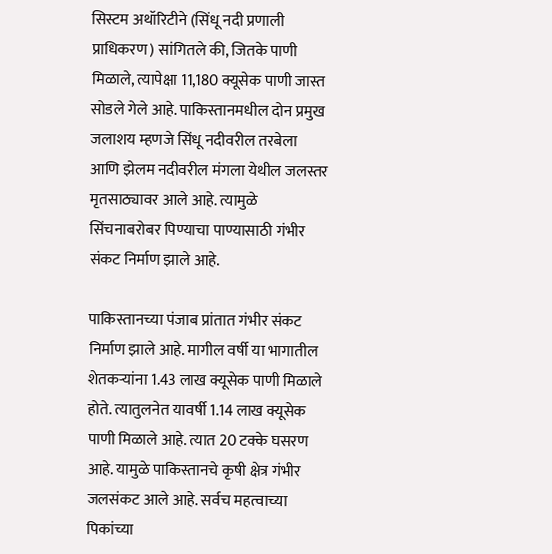सिस्टम अथॉरिटीने (सिंधू नदी प्रणाली प्राधिकरण) सांगितले की, जितके पाणी मिळाले, त्यापेक्षा 11,180 क्यूसेक पाणी जास्त सोडले गेले आहे. पाकिस्तानमधील दोन प्रमुख जलाशय म्हणजे सिंधू नदीवरील तरबेला आणि झेलम नदीवरील मंगला येथील जलस्तर मृतसाठ्यावर आले आहे. त्यामुळे सिंचनाबरोबर पिण्याचा पाण्यासाठी गंभीर संकट निर्माण झाले आहे.

पाकिस्तानच्या पंजाब प्रांतात गंभीर संकट निर्माण झाले आहे. मागील वर्षी या भागातील शेतकऱ्यांना 1.43 लाख क्यूसेक पाणी मिळाले होते. त्यातुलनेत यावर्षी 1.14 लाख क्यूसेक पाणी मिळाले आहे. त्यात 20 टक्के घसरण आहे. यामुळे पाकिस्तानचे कृषी क्षेत्र गंभीर जलसंकट आले आहे. सर्वच महत्वाच्या पिकांच्या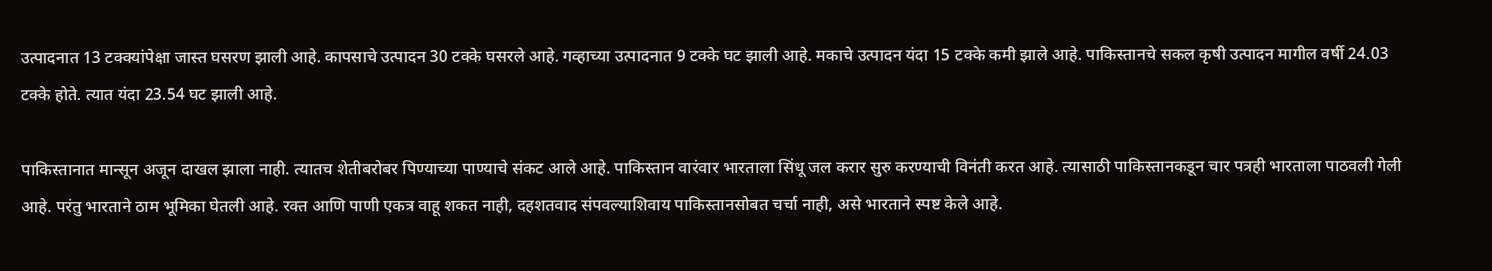उत्पादनात 13 टक्क्यांपेक्षा जास्त घसरण झाली आहे. कापसाचे उत्पादन 30 टक्के घसरले आहे. गव्हाच्या उत्पादनात 9 टक्के घट झाली आहे. मकाचे उत्पादन यंदा 15 टक्के कमी झाले आहे. पाकिस्तानचे सकल कृषी उत्पादन मागील वर्षी 24.03 टक्के होते. त्यात यंदा 23.54 घट झाली आहे.

पाकिस्तानात मान्सून अजून दाखल झाला नाही. त्यातच शेतीबरोबर पिण्याच्या पाण्याचे संकट आले आहे. पाकिस्तान वारंवार भारताला सिंधू जल करार सुरु करण्याची विनंती करत आहे. त्यासाठी पाकिस्तानकडून चार पत्रही भारताला पाठवली गेली आहे. परंतु भारताने ठाम भूमिका घेतली आहे. रक्त आणि पाणी एकत्र वाहू शकत नाही, दहशतवाद संपवल्याशिवाय पाकिस्तानसोबत चर्चा नाही, असे भारताने स्पष्ट केले आहे.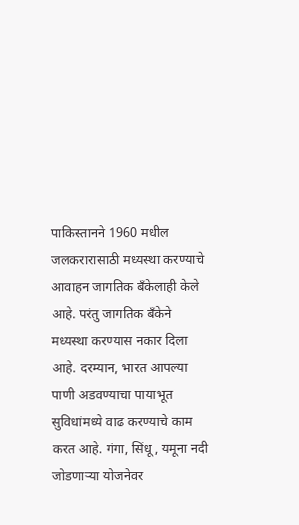पाकिस्तानने 1960 मधील जलकरारासाठी मध्यस्था करण्याचे आवाहन जागतिक बँकेलाही केले आहे. परंतु जागतिक बँकेने मध्यस्था करण्यास नकार दिला आहे. दरम्यान, भारत आपल्या पाणी अडवण्याचा पायाभूत सुविधांमध्ये वाढ करण्याचे काम करत आहे. गंगा, सिंधू, यमूना नदी जोडणाऱ्या योजनेवर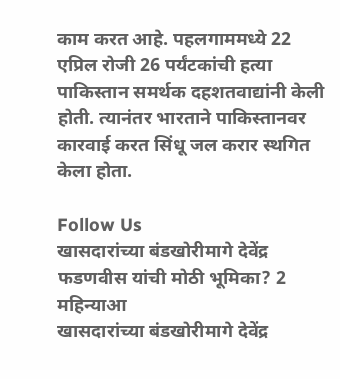काम करत आहे. पहलगाममध्ये 22 एप्रिल रोजी 26 पर्यंटकांची हत्या पाकिस्तान समर्थक दहशतवाद्यांनी केली होती. त्यानंतर भारताने पाकिस्तानवर कारवाई करत सिंधू जल करार स्थगित केला होता.

Follow Us
खासदारांच्या बंडखोरीमागे देवेंद्र फडणवीस यांची मोठी भूमिका? 2 महिन्याआ
खासदारांच्या बंडखोरीमागे देवेंद्र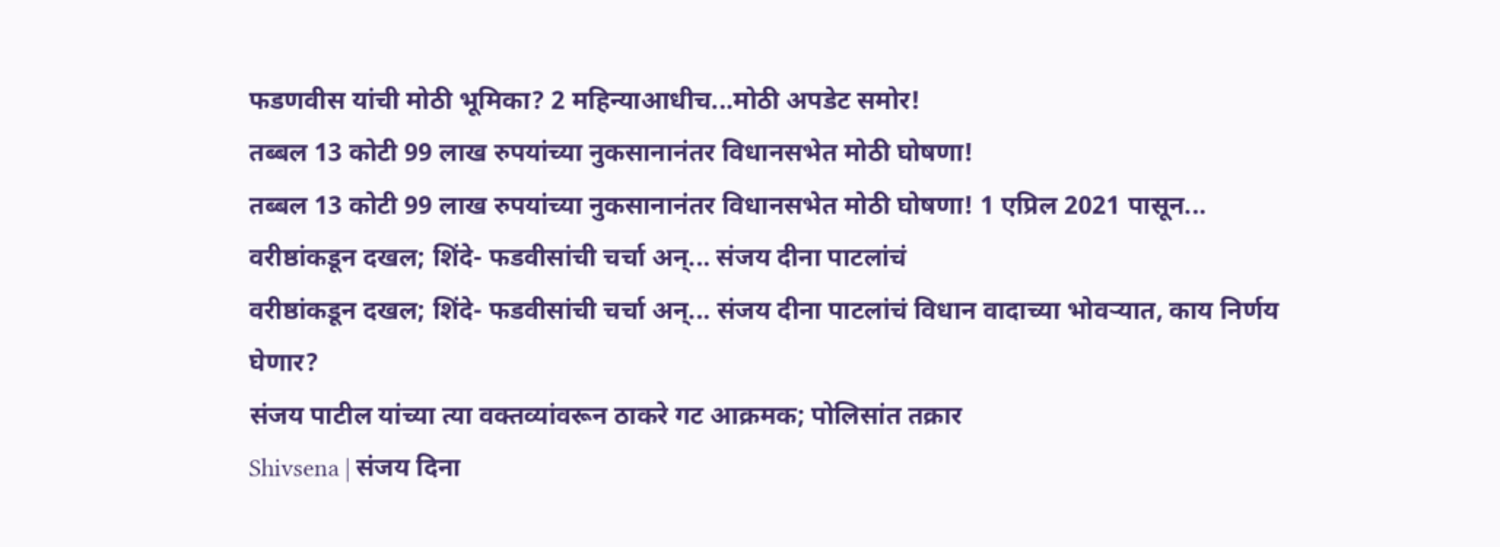फडणवीस यांची मोठी भूमिका? 2 महिन्याआधीच...मोठी अपडेट समोर!
तब्बल 13 कोटी 99 लाख रुपयांच्या नुकसानानंतर विधानसभेत मोठी घोषणा!
तब्बल 13 कोटी 99 लाख रुपयांच्या नुकसानानंतर विधानसभेत मोठी घोषणा! 1 एप्रिल 2021 पासून...
वरीष्ठांकडून दखल; शिंदे- फडवीसांची चर्चा अन्... संजय दीना पाटलांचं
वरीष्ठांकडून दखल; शिंदे- फडवीसांची चर्चा अन्... संजय दीना पाटलांचं विधान वादाच्या भोवऱ्यात, काय निर्णय घेणार?
संजय पाटील यांच्या त्या वक्तव्यांवरून ठाकरे गट आक्रमक; पोलिसांत तक्रार
Shivsena | संजय दिना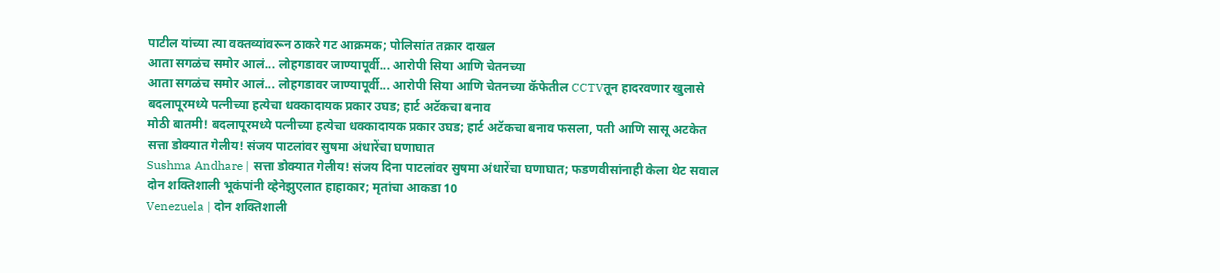पाटील यांच्या त्या वक्तव्यांवरून ठाकरे गट आक्रमक; पोलिसांत तक्रार दाखल
आता सगळंच समोर आलं... लोहगडावर जाण्यापूर्वी... आरोपी सिया आणि चेतनच्या
आता सगळंच समोर आलं... लोहगडावर जाण्यापूर्वी... आरोपी सिया आणि चेतनच्या कॅफेतील CCTVतून हादरवणार खुलासे
बदलापूरमध्ये पत्नीच्या हत्येचा धक्कादायक प्रकार उघड; हार्ट अटॅकचा बनाव
मोठी बातमी! बदलापूरमध्ये पत्नीच्या हत्येचा धक्कादायक प्रकार उघड; हार्ट अटॅकचा बनाव फसला, पती आणि सासू अटकेत
सत्ता डोक्यात गेलीय! संजय पाटलांवर सुषमा अंधारेंचा घणाघात
Sushma Andhare | सत्ता डोक्यात गेलीय! संजय दिना पाटलांवर सुषमा अंधारेंचा घणाघात; फडणवीसांनाही केला थेट सवाल
दोन शक्तिशाली भूकंपांनी व्हेनेझुएलात हाहाकार; मृतांचा आकडा 10
Venezuela | दोन शक्तिशाली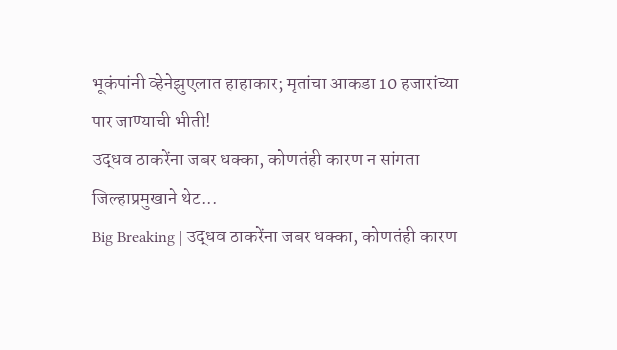भूकंपांनी व्हेनेझुएलात हाहाकार; मृतांचा आकडा 10 हजारांच्या पार जाण्याची भीती!
उद्धव ठाकरेंना जबर धक्का, कोणतंही कारण न सांगता जिल्हाप्रमुखाने थेट...
Big Breaking | उद्धव ठाकरेंना जबर धक्का, कोणतंही कारण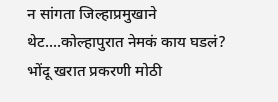न सांगता जिल्हाप्रमुखाने थेट....कोल्हापुरात नेमकं काय घडलं?
भोंदू खरात प्रकरणी मोठी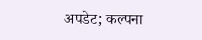अपडेट; कल्पना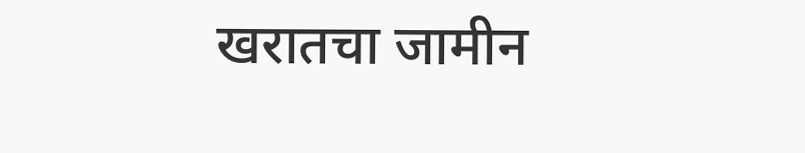खरातचा जामीन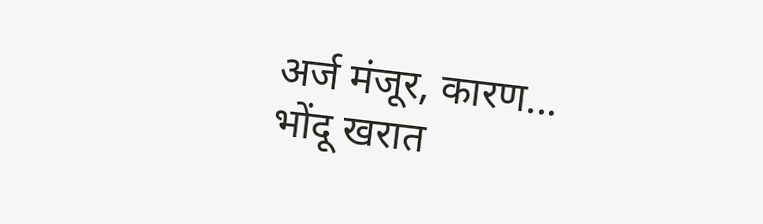अर्ज मंजूर, कारण...
भोंदू खरात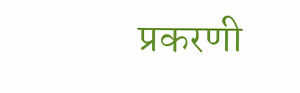प्रकरणी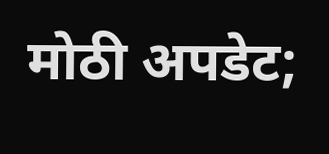मोठी अपडेट;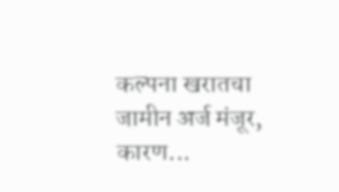कल्पना खरातचा जामीन अर्ज मंजूर, कारण...